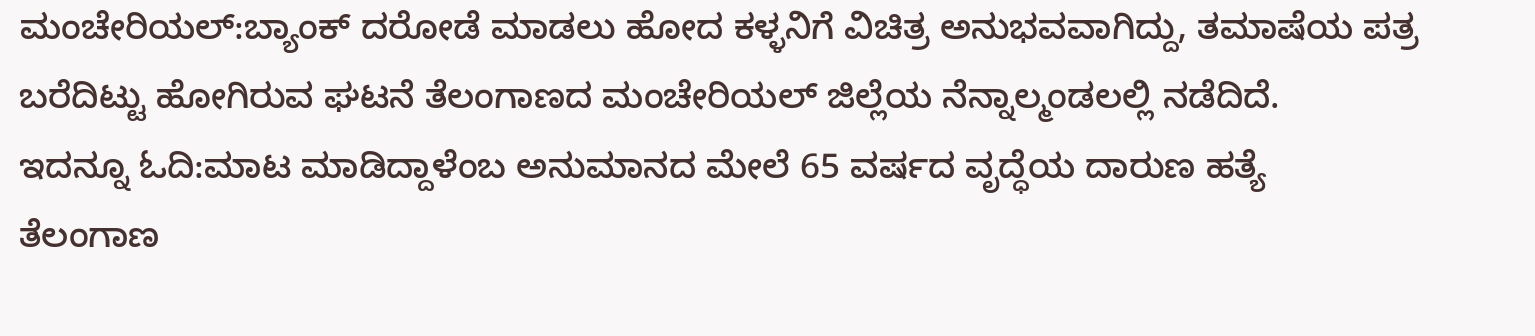ಮಂಚೇರಿಯಲ್:ಬ್ಯಾಂಕ್ ದರೋಡೆ ಮಾಡಲು ಹೋದ ಕಳ್ಳನಿಗೆ ವಿಚಿತ್ರ ಅನುಭವವಾಗಿದ್ದು, ತಮಾಷೆಯ ಪತ್ರ ಬರೆದಿಟ್ಟು ಹೋಗಿರುವ ಘಟನೆ ತೆಲಂಗಾಣದ ಮಂಚೇರಿಯಲ್ ಜಿಲ್ಲೆಯ ನೆನ್ನಾಲ್ಮಂಡಲಲ್ಲಿ ನಡೆದಿದೆ.
ಇದನ್ನೂ ಓದಿ:ಮಾಟ ಮಾಡಿದ್ದಾಳೆಂಬ ಅನುಮಾನದ ಮೇಲೆ 65 ವರ್ಷದ ವೃದ್ಧೆಯ ದಾರುಣ ಹತ್ಯೆ
ತೆಲಂಗಾಣ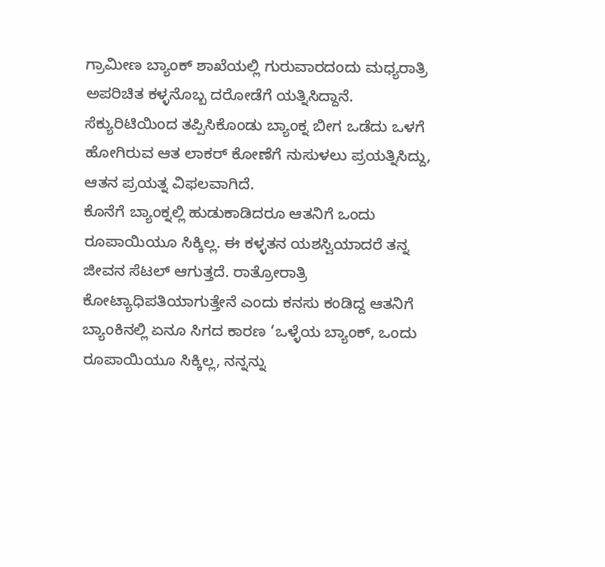ಗ್ರಾಮೀಣ ಬ್ಯಾಂಕ್ ಶಾಖೆಯಲ್ಲಿ ಗುರುವಾರದಂದು ಮಧ್ಯರಾತ್ರಿ ಅಪರಿಚಿತ ಕಳ್ಳನೊಬ್ಬ ದರೋಡೆಗೆ ಯತ್ನಿಸಿದ್ದಾನೆ. ಸೆಕ್ಯುರಿಟಿಯಿಂದ ತಪ್ಪಿಸಿಕೊಂಡು ಬ್ಯಾಂಕ್ನ ಬೀಗ ಒಡೆದು ಒಳಗೆ ಹೋಗಿರುವ ಆತ ಲಾಕರ್ ಕೋಣೆಗೆ ನುಸುಳಲು ಪ್ರಯತ್ನಿಸಿದ್ದು, ಆತನ ಪ್ರಯತ್ನ ವಿಫಲವಾಗಿದೆ.
ಕೊನೆಗೆ ಬ್ಯಾಂಕ್ನಲ್ಲಿ ಹುಡುಕಾಡಿದರೂ ಆತನಿಗೆ ಒಂದು ರೂಪಾಯಿಯೂ ಸಿಕ್ಕಿಲ್ಲ. ಈ ಕಳ್ಳತನ ಯಶಸ್ವಿಯಾದರೆ ತನ್ನ ಜೀವನ ಸೆಟಲ್ ಆಗುತ್ತದೆ. ರಾತ್ರೋರಾತ್ರಿ ಕೋಟ್ಯಾಧಿಪತಿಯಾಗುತ್ತೇನೆ ಎಂದು ಕನಸು ಕಂಡಿದ್ದ ಆತನಿಗೆ ಬ್ಯಾಂಕಿನಲ್ಲಿ ಏನೂ ಸಿಗದ ಕಾರಣ ‘ಒಳ್ಳೆಯ ಬ್ಯಾಂಕ್, ಒಂದು ರೂಪಾಯಿಯೂ ಸಿಕ್ಕಿಲ್ಲ, ನನ್ನನ್ನು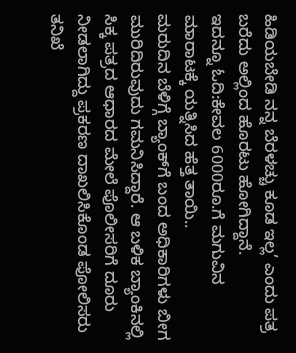ಹಿಡಿಯಬೇಡಿ ನನ್ನ ಬೆರಳಚ್ಚು ಕೂಡ ಇಲ್ಲ’ ಎಂದು ಪತ್ರ ಬರೆದು ಅಲ್ಲಿಂದ ಹೊರಟು ಹೋಗಿದ್ದಾನೆ.
ಇದನ್ನೂ ಓದಿ:ಕೇವಲ 6000ರೂ.ಗೆ ಮಗುವಿನ ಮಾರಾಟಕ್ಕೆ ಯತ್ನಿಸಿದ ಹೆತ್ತ ತಾಯಿ..
ಮರುದಿನ ಬೆಳಿಗ್ಗೆ ಬ್ಯಾಂಕ್‌ಗೆ ಬಂದ ಅಧಿಕಾರಿಗಳು ಬೀಗ ಮುರಿದಿರುವುದು ಗಮನಿಸಿದ್ದಾರೆ. ಆ ಬಳಿಕ ಬ್ಯಾಂಕಿನಲ್ಲಿ ಸಿಕ್ಕ ಪತ್ರದ ಆಧಾರದ ಮೇಲೆ ಪೊಲೀಸರಿಗೆ ದೂರು ನೀಡಲಾಗಿದ್ದು ಪ್ರಕರಣ ದಾಖಲಿಸಿಕೊಂಡ ಪೋಲಿಸರು ತನಿಖೆ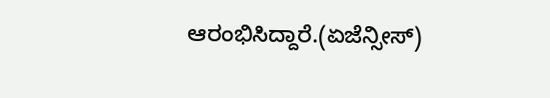ಆರಂಭಿಸಿದ್ದಾರೆ.(ಏಜೆನ್ಸೀಸ್)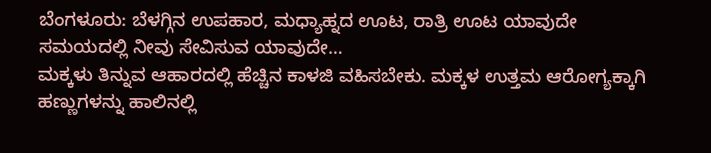ಬೆಂಗಳೂರು: ಬೆಳಗ್ಗಿನ ಉಪಹಾರ, ಮಧ್ಯಾಹ್ನದ ಊಟ, ರಾತ್ರಿ ಊಟ ಯಾವುದೇ ಸಮಯದಲ್ಲಿ ನೀವು ಸೇವಿಸುವ ಯಾವುದೇ…
ಮಕ್ಕಳು ತಿನ್ನುವ ಆಹಾರದಲ್ಲಿ ಹೆಚ್ಚಿನ ಕಾಳಜಿ ವಹಿಸಬೇಕು. ಮಕ್ಕಳ ಉತ್ತಮ ಆರೋಗ್ಯಕ್ಕಾಗಿ ಹಣ್ಣುಗಳನ್ನು ಹಾಲಿನಲ್ಲಿ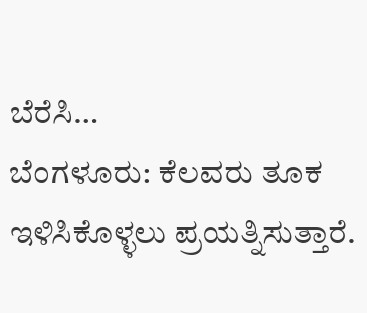ಬೆರೆಸಿ…
ಬೆಂಗಳೂರು: ಕೆಲವರು ತೂಕ ಇಳಿಸಿಕೊಳ್ಳಲು ಪ್ರಯತ್ನಿಸುತ್ತಾರೆ.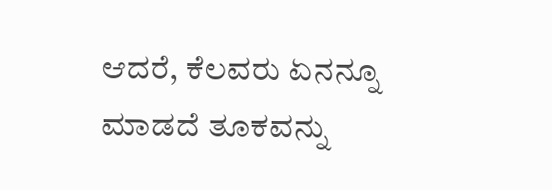ಆದರೆ, ಕೆಲವರು ಏನನ್ನೂ ಮಾಡದೆ ತೂಕವನ್ನು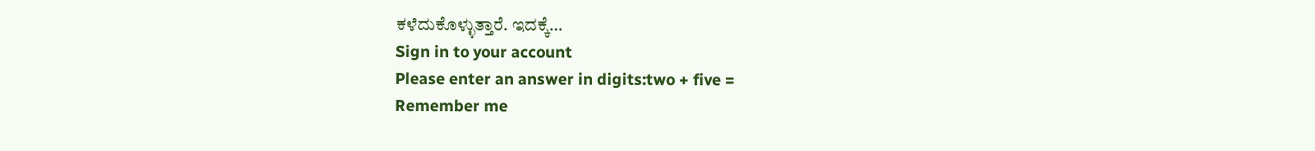ಕಳೆದುಕೊಳ್ಳುತ್ತಾರೆ. ಇದಕ್ಕೆ…
Sign in to your account
Please enter an answer in digits:two + five =
Remember me